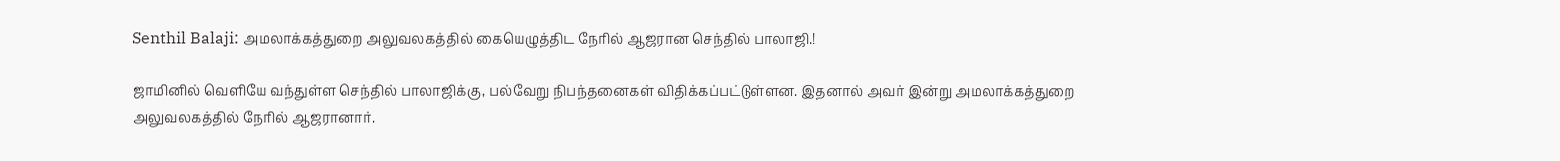Senthil Balaji: அமலாக்கத்துறை அலுவலகத்தில் கையெழுத்திட நேரில் ஆஜரான செந்தில் பாலாஜி.!

ஜாமினில் வெளியே வந்துள்ள செந்தில் பாலாஜிக்கு, பல்வேறு நிபந்தனைகள் விதிக்கப்பட்டுள்ளன. இதனால் அவர் இன்று அமலாக்கத்துறை அலுவலகத்தில் நேரில் ஆஜரானார்.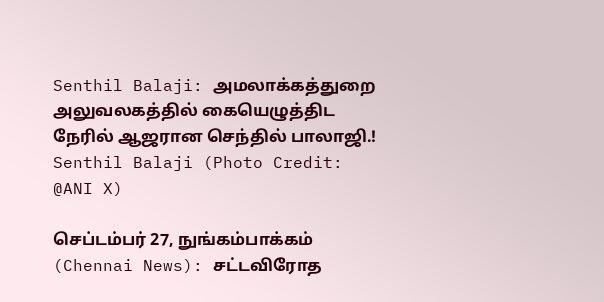Senthil Balaji: அமலாக்கத்துறை அலுவலகத்தில் கையெழுத்திட நேரில் ஆஜரான செந்தில் பாலாஜி.!
Senthil Balaji (Photo Credit: @ANI X)

செப்டம்பர் 27, நுங்கம்பாக்கம் (Chennai News): சட்டவிரோத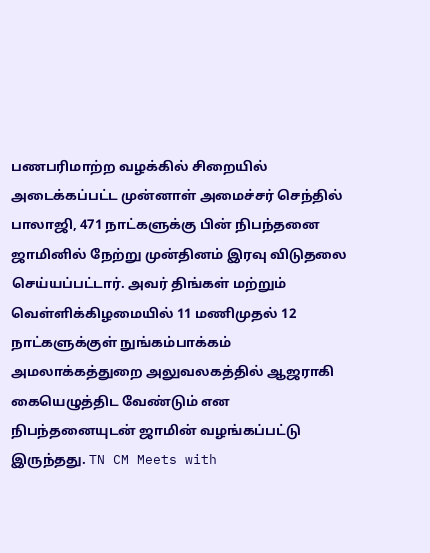பணபரிமாற்ற வழக்கில் சிறையில் அடைக்கப்பட்ட முன்னாள் அமைச்சர் செந்தில் பாலாஜி, 471 நாட்களுக்கு பின் நிபந்தனை ஜாமினில் நேற்று முன்தினம் இரவு விடுதலை செய்யப்பட்டார். அவர் திங்கள் மற்றும் வெள்ளிக்கிழமையில் 11 மணிமுதல் 12 நாட்களுக்குள் நுங்கம்பாக்கம் அமலாக்கத்துறை அலுவலகத்தில் ஆஜராகி கையெழுத்திட வேண்டும் என நிபந்தனையுடன் ஜாமின் வழங்கப்பட்டு இருந்தது. TN CM Meets with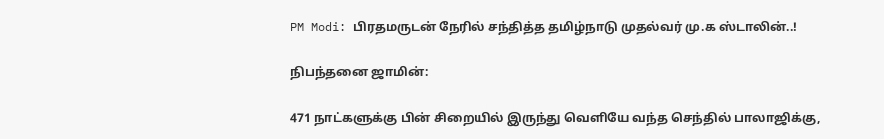PM Modi: பிரதமருடன் நேரில் சந்தித்த தமிழ்நாடு முதல்வர் மு.க ஸ்டாலின்..!

நிபந்தனை ஜாமின்:

471 நாட்களுக்கு பின் சிறையில் இருந்து வெளியே வந்த செந்தில் பாலாஜிக்கு,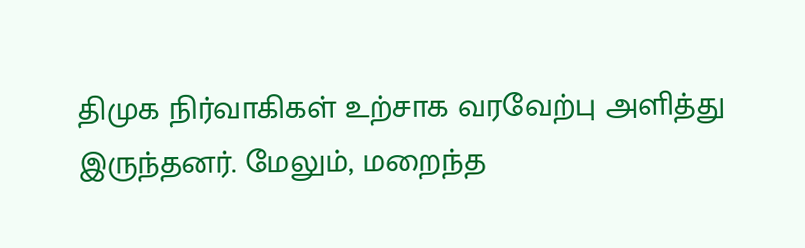திமுக நிர்வாகிகள் உற்சாக வரவேற்பு அளித்து இருந்தனர். மேலும், மறைந்த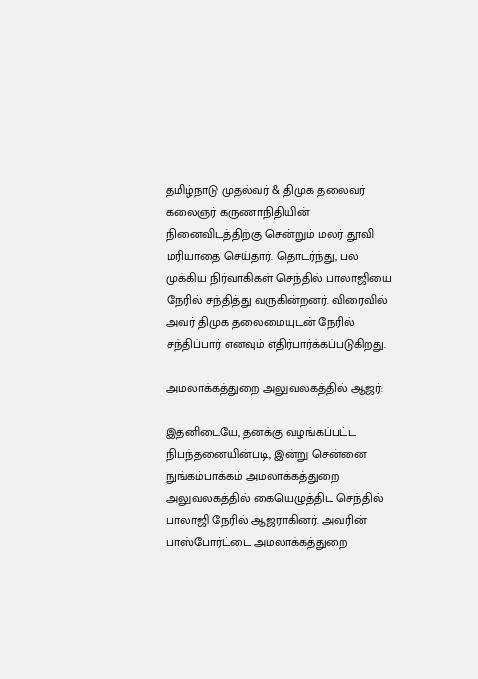தமிழ்நாடு முதல்வர் & திமுக தலைவர் கலைஞர் கருணாநிதியின் நினைவிடத்திற்கு சென்றும் மலர் தூவி மரியாதை செய்தார். தொடர்ந்து, பல முக்கிய நிர்வாகிகள் செந்தில் பாலாஜியை நேரில் சந்தித்து வருகின்றனர். விரைவில் அவர் திமுக தலைமையுடன் நேரில் சந்திப்பார் எனவும் எதிர்பார்க்கப்படுகிறது.

அமலாக்கத்துறை அலுவலகத்தில் ஆஜர்:

இதனிடையே, தனக்கு வழங்கப்பட்ட நிபந்தனையின்படி, இன்று சென்னை நுங்கம்பாக்கம் அமலாக்கத்துறை அலுவலகத்தில் கையெழுத்திட செந்தில் பாலாஜி நேரில் ஆஜராகினர். அவரின் பாஸ்போர்ட்டை அமலாக்கத்துறை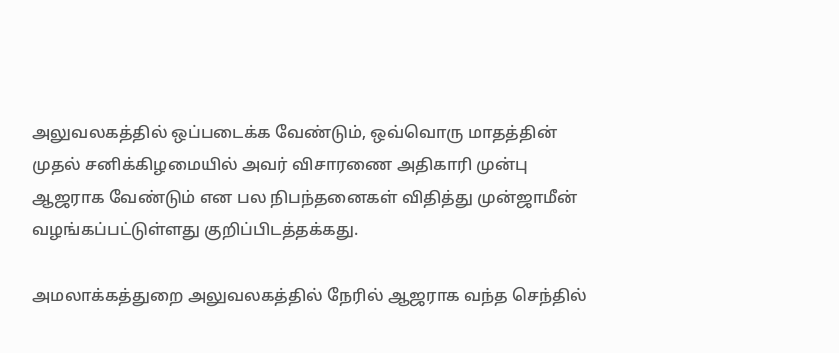அலுவலகத்தில் ஒப்படைக்க வேண்டும், ஒவ்வொரு மாதத்தின் முதல் சனிக்கிழமையில் அவர் விசாரணை அதிகாரி முன்பு ஆஜராக வேண்டும் என பல நிபந்தனைகள் விதித்து முன்ஜாமீன் வழங்கப்பட்டுள்ளது குறிப்பிடத்தக்கது.

அமலாக்கத்துறை அலுவலகத்தில் நேரில் ஆஜராக வந்த செந்தில்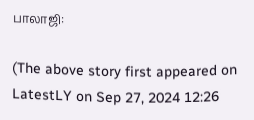பாலாஜி:

(The above story first appeared on LatestLY on Sep 27, 2024 12:26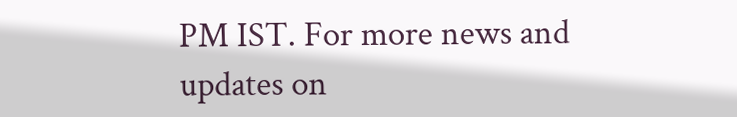PM IST. For more news and updates on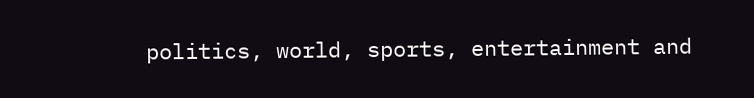politics, world, sports, entertainment and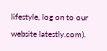lifestyle, log on to our website latestly.com).